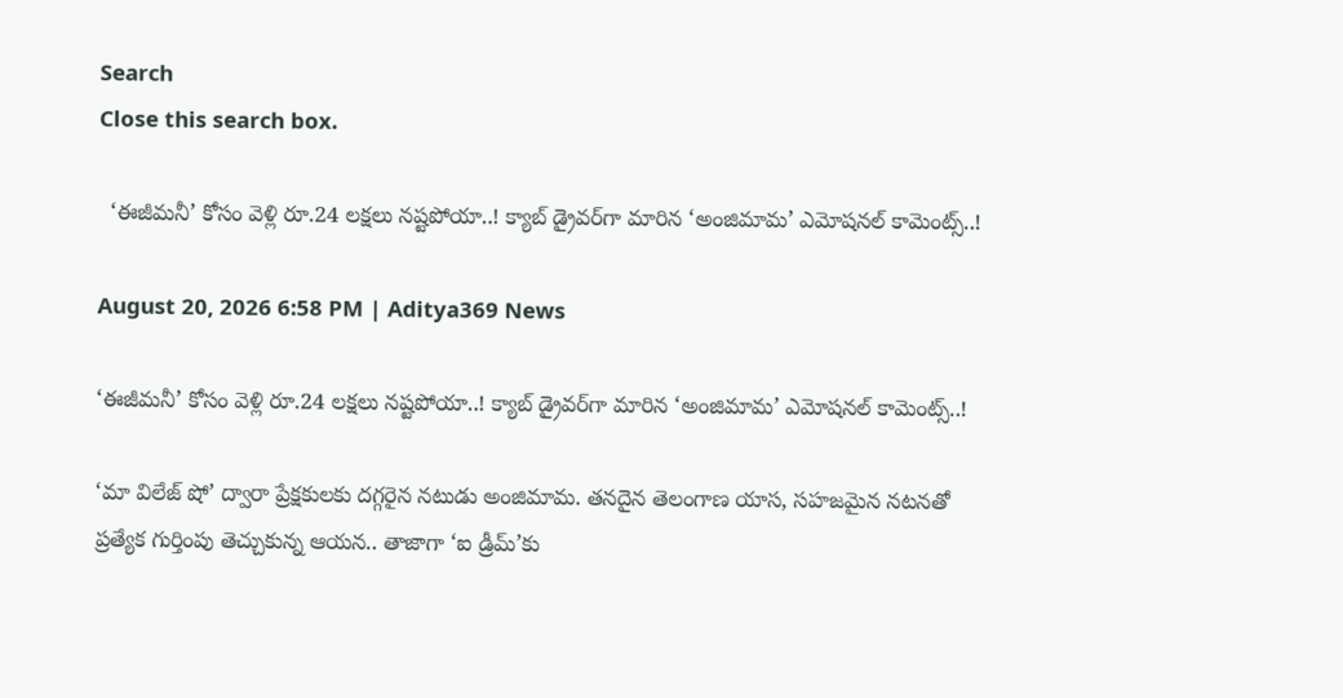Search
Close this search box.

  ‘ఈజీమనీ’ కోసం వెళ్లి రూ.24 లక్షలు నష్టపోయా..! క్యాబ్ డ్రైవర్‌గా మారిన ‘అంజిమామ’ ఎమోషనల్ కామెంట్స్..!

August 20, 2026 6:58 PM | Aditya369 News

‘ఈజీమనీ’ కోసం వెళ్లి రూ.24 లక్షలు నష్టపోయా..! క్యాబ్ డ్రైవర్‌గా మారిన ‘అంజిమామ’ ఎమోషనల్ కామెంట్స్..!

‘మా విలేజ్ షో’ ద్వారా ప్రేక్షకులకు దగ్గరైన నటుడు అంజిమామ. తనదైన తెలంగాణ యాస, సహజమైన నటనతో ప్రత్యేక గుర్తింపు తెచ్చుకున్న ఆయన.. తాజాగా ‘ఐ డ్రీమ్’కు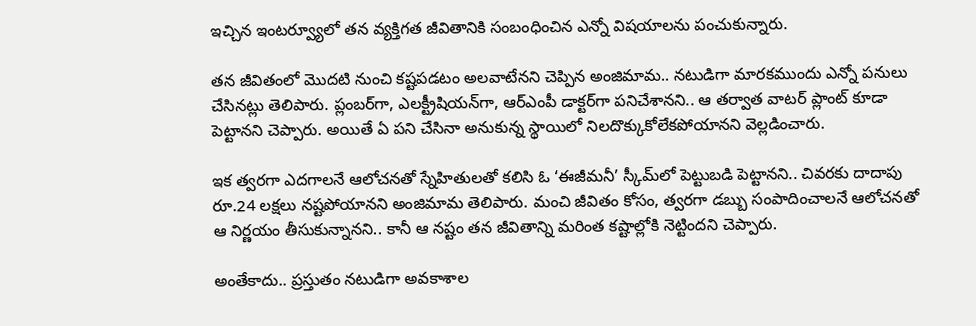ఇచ్చిన ఇంటర్వ్యూలో తన వ్యక్తిగత జీవితానికి సంబంధించిన ఎన్నో విషయాలను పంచుకున్నారు.

తన జీవితంలో మొదటి నుంచి కష్టపడటం అలవాటేనని చెప్పిన అంజిమామ.. నటుడిగా మారకముందు ఎన్నో పనులు చేసినట్లు తెలిపారు. ప్లంబర్‌గా, ఎలక్ట్రీషియన్‌గా, ఆర్‌ఎంపీ డాక్టర్‌గా పనిచేశానని.. ఆ తర్వాత వాటర్ ప్లాంట్ కూడా పెట్టానని చెప్పారు. అయితే ఏ పని చేసినా అనుకున్న స్థాయిలో నిలదొక్కుకోలేకపోయానని వెల్లడించారు.

ఇక త్వరగా ఎదగాలనే ఆలోచనతో స్నేహితులతో కలిసి ఓ ‘ఈజీమనీ’ స్కీమ్‌లో పెట్టుబడి పెట్టానని.. చివరకు దాదాపు రూ.24 లక్షలు నష్టపోయానని అంజిమామ తెలిపారు. మంచి జీవితం కోసం, త్వరగా డబ్బు సంపాదించాలనే ఆలోచనతో ఆ నిర్ణయం తీసుకున్నానని.. కానీ ఆ నష్టం తన జీవితాన్ని మరింత కష్టాల్లోకి నెట్టిందని చెప్పారు.

అంతేకాదు.. ప్రస్తుతం నటుడిగా అవకాశాల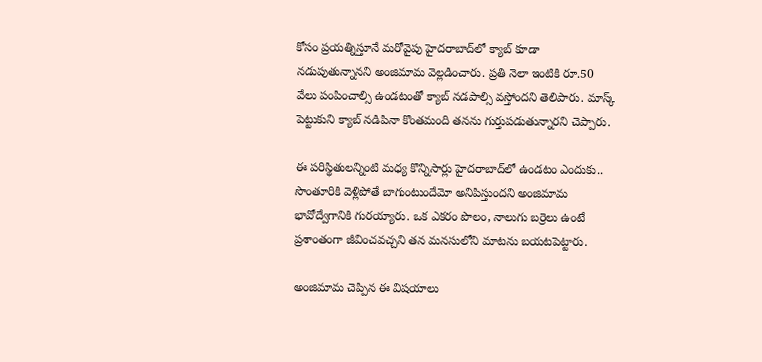కోసం ప్రయత్నిస్తూనే మరోవైపు హైదరాబాద్‌లో క్యాబ్ కూడా నడుపుతున్నానని అంజిమామ వెల్లడించారు. ప్రతి నెలా ఇంటికి రూ.50 వేలు పంపించాల్సి ఉండటంతో క్యాబ్ నడపాల్సి వస్తోందని తెలిపారు. మాస్క్ పెట్టుకుని క్యాబ్ నడిపినా కొంతమంది తనను గుర్తుపడుతున్నారని చెప్పారు.

ఈ పరిస్థితులన్నింటి మధ్య కొన్నిసార్లు హైదరాబాద్‌లో ఉండటం ఎందుకు.. సొంతూరికి వెళ్లిపోతే బాగుంటుందేమో అనిపిస్తుందని అంజిమామ భావోద్వేగానికి గురయ్యారు. ఒక ఎకరం పొలం, నాలుగు బర్రెలు ఉంటే ప్రశాంతంగా జీవించవచ్చని తన మనసులోని మాటను బయటపెట్టారు.

అంజిమామ చెప్పిన ఈ విషయాలు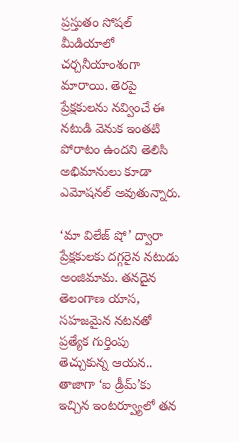ప్రస్తుతం సోషల్ మీడియాలో చర్చనీయాంశంగా మారాయి. తెరపై ప్రేక్షకులను నవ్వించే ఈ నటుడి వెనుక ఇంతటి పోరాటం ఉందని తెలిసి అభిమానులు కూడా ఎమోషనల్ అవుతున్నారు.

‘మా విలేజ్ షో’ ద్వారా ప్రేక్షకులకు దగ్గరైన నటుడు అంజిమామ. తనదైన తెలంగాణ యాస, సహజమైన నటనతో ప్రత్యేక గుర్తింపు తెచ్చుకున్న ఆయన.. తాజాగా ‘ఐ డ్రీమ్’కు ఇచ్చిన ఇంటర్వ్యూలో తన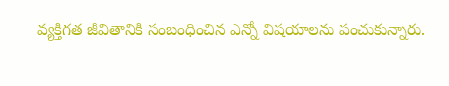వ్యక్తిగత జీవితానికి సంబంధించిన ఎన్నో విషయాలను పంచుకున్నారు.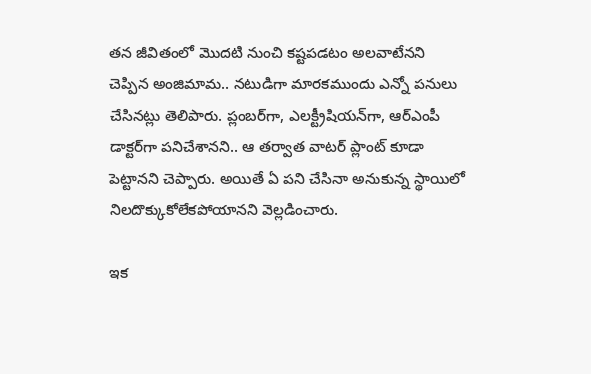తన జీవితంలో మొదటి నుంచి కష్టపడటం అలవాటేనని చెప్పిన అంజిమామ.. నటుడిగా మారకముందు ఎన్నో పనులు చేసినట్లు తెలిపారు. ప్లంబర్‌గా, ఎలక్ట్రీషియన్‌గా, ఆర్‌ఎంపీ డాక్టర్‌గా పనిచేశానని.. ఆ తర్వాత వాటర్ ప్లాంట్ కూడా పెట్టానని చెప్పారు. అయితే ఏ పని చేసినా అనుకున్న స్థాయిలో నిలదొక్కుకోలేకపోయానని వెల్లడించారు.

ఇక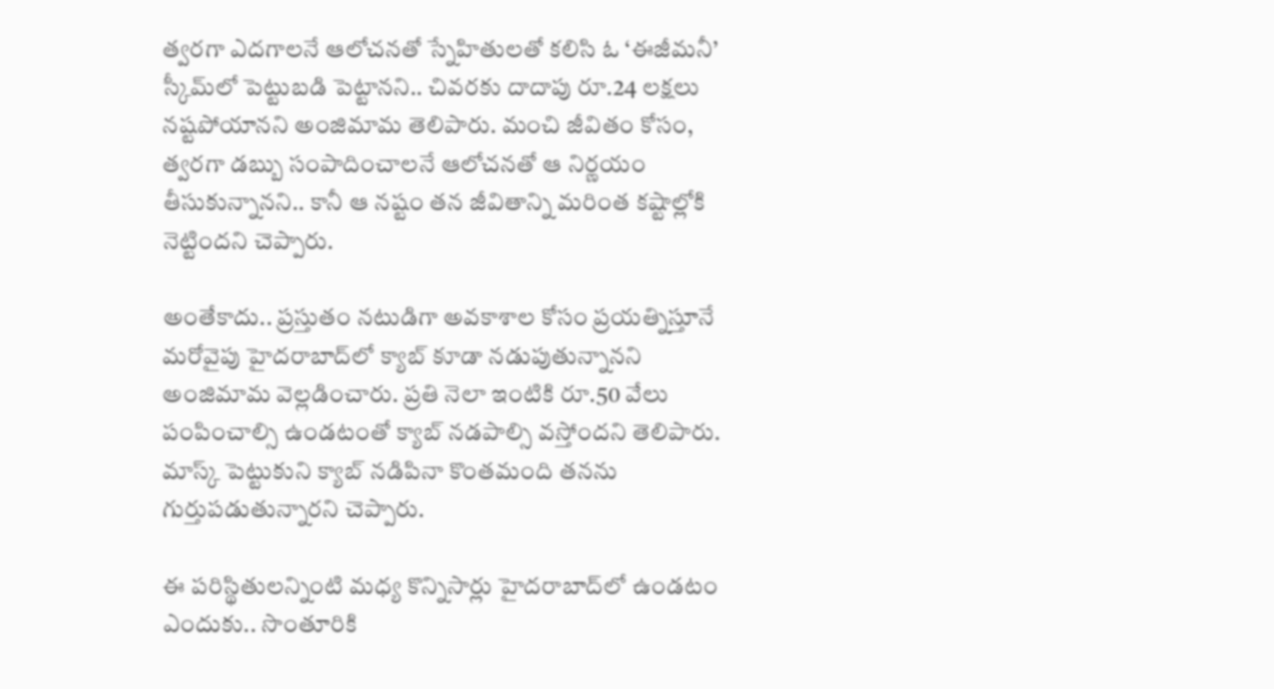త్వరగా ఎదగాలనే ఆలోచనతో స్నేహితులతో కలిసి ఓ ‘ఈజీమనీ’ స్కీమ్‌లో పెట్టుబడి పెట్టానని.. చివరకు దాదాపు రూ.24 లక్షలు నష్టపోయానని అంజిమామ తెలిపారు. మంచి జీవితం కోసం, త్వరగా డబ్బు సంపాదించాలనే ఆలోచనతో ఆ నిర్ణయం తీసుకున్నానని.. కానీ ఆ నష్టం తన జీవితాన్ని మరింత కష్టాల్లోకి నెట్టిందని చెప్పారు.

అంతేకాదు.. ప్రస్తుతం నటుడిగా అవకాశాల కోసం ప్రయత్నిస్తూనే మరోవైపు హైదరాబాద్‌లో క్యాబ్ కూడా నడుపుతున్నానని అంజిమామ వెల్లడించారు. ప్రతి నెలా ఇంటికి రూ.50 వేలు పంపించాల్సి ఉండటంతో క్యాబ్ నడపాల్సి వస్తోందని తెలిపారు. మాస్క్ పెట్టుకుని క్యాబ్ నడిపినా కొంతమంది తనను గుర్తుపడుతున్నారని చెప్పారు.

ఈ పరిస్థితులన్నింటి మధ్య కొన్నిసార్లు హైదరాబాద్‌లో ఉండటం ఎందుకు.. సొంతూరికి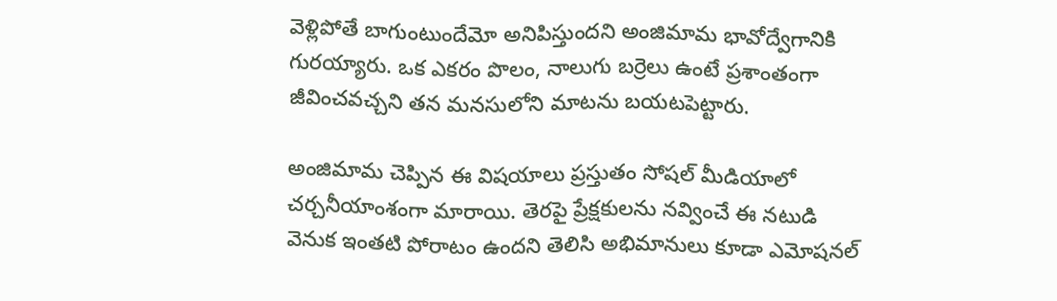వెళ్లిపోతే బాగుంటుందేమో అనిపిస్తుందని అంజిమామ భావోద్వేగానికి గురయ్యారు. ఒక ఎకరం పొలం, నాలుగు బర్రెలు ఉంటే ప్రశాంతంగా జీవించవచ్చని తన మనసులోని మాటను బయటపెట్టారు.

అంజిమామ చెప్పిన ఈ విషయాలు ప్రస్తుతం సోషల్ మీడియాలో చర్చనీయాంశంగా మారాయి. తెరపై ప్రేక్షకులను నవ్వించే ఈ నటుడి వెనుక ఇంతటి పోరాటం ఉందని తెలిసి అభిమానులు కూడా ఎమోషనల్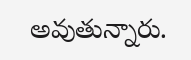అవుతున్నారు.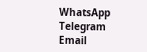WhatsApp
Telegram
Email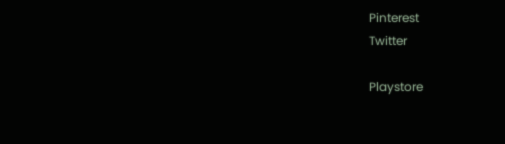Pinterest
Twitter

Playstore